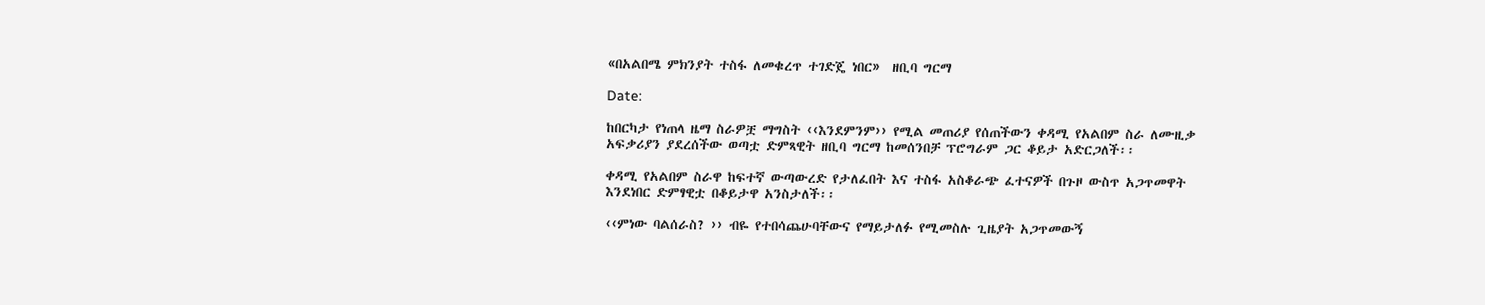«በአልበሜ ምክንያት ተስፋ ለመቁረጥ ተገድጄ ነበር»  ዘቢባ ግርማ

Date:

ከበርካታ የነጠላ ዜማ ስራዎቿ ማግስት ‹‹እንደምንም›› የሚል መጠሪያ የሰጠችውን ቀዳሚ የአልበም ስራ ለሙዚቃ አፍቃሪያን ያደረሰችው ወጣቷ ድምጻዊት ዘቢባ ግርማ ከመሰንበቻ ፕሮግራም ጋር ቆይታ አድርጋለች፡፡

ቀዳሚ የአልበም ስራዋ ከፍተኛ ውጣውረድ የታለፈበት እና ተስፋ አስቆራጭ ፈተናዎች በጉዞ ውስጥ አጋጥመዋት እንደነበር ድምፃዊቷ በቆይታዋ አንስታለች፡፡

‹‹ምነው ባልሰራስ? ›› ብዬ የተበሳጨሁባቸውና የማይታለፉ የሚመስሉ ጊዜያት አጋጥመውኝ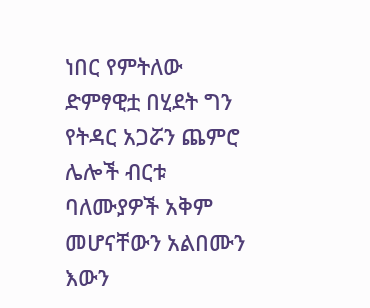ነበር የምትለው ድምፃዊቷ በሂደት ግን የትዳር አጋሯን ጨምሮ ሌሎች ብርቱ ባለሙያዎች አቅም መሆናቸውን አልበሙን እውን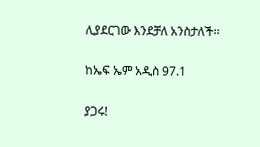ሊያደርገው እንደቻለ አንስታለች፡፡

ከኤፍ ኤም አዲስ 97.1

ያጋሩ!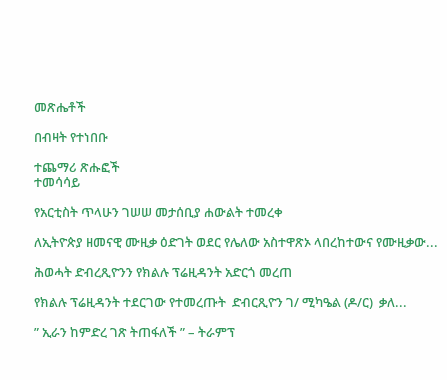መጽሔቶች

በብዛት የተነበቡ

ተጨማሪ ጽሑፎች
ተመሳሳይ

የአርቲስት ጥላሁን ገሠሠ መታሰቢያ ሐውልት ተመረቀ

ለኢትዮጵያ ዘመናዊ ሙዚቃ ዕድገት ወደር የሌለው አስተዋጽኦ ላበረከተውና የሙዚቃው...

ሕወሓት ድብረጺዮንን የክልሉ ፕሬዚዳንት አድርጎ መረጠ

የክልሉ ፕሬዚዳንት ተደርገው የተመረጡት  ድብርጺዮን ገ/ ሚካዔል (ዶ/ር)  ቃለ...

” ኢራን ከምድረ ገጽ ትጠፋለች ” – ትራምፕ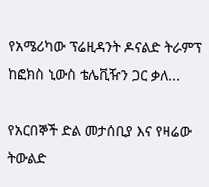የአሜሪካው ፕሬዚዳንት ዶናልድ ትራምፕ ከፎክስ ኒውስ ቴሌቪዥን ጋር ቃለ...

የአርበኞች ድል መታሰቢያ እና የዛሬው ትውልድ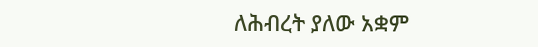ለሕብረት ያለው አቋም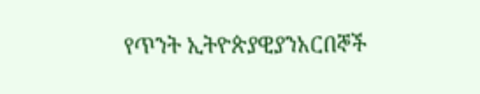የጥንት ኢትዮጵያዊያንአርበኞች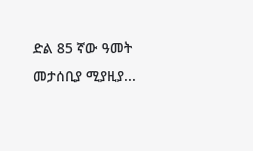ድል 85 ኛው ዓመት መታሰቢያ ሚያዚያ...